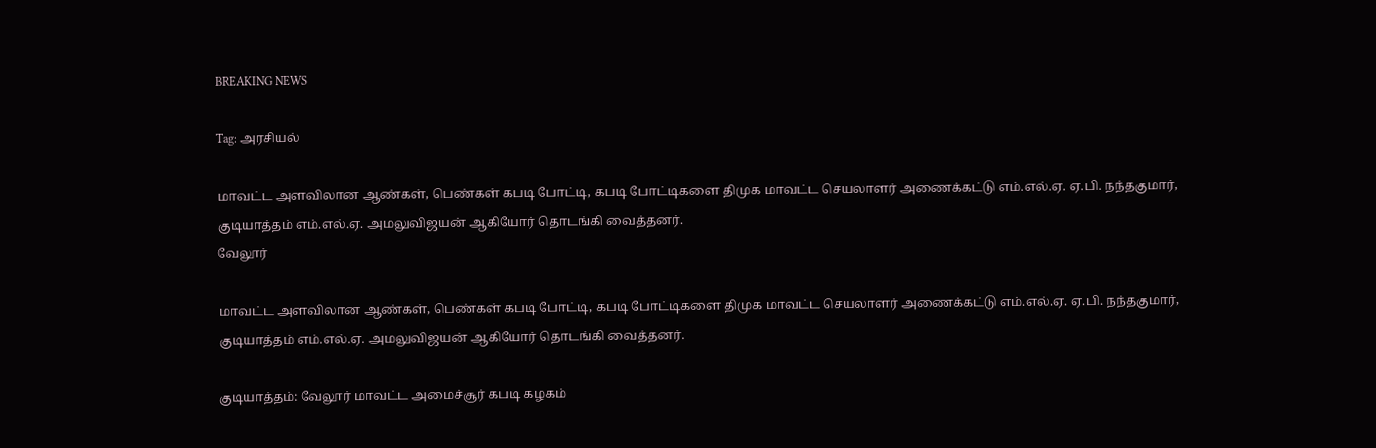BREAKING NEWS

Tag: அரசியல்

மாவட்ட அளவிலான ஆண்கள், பெண்கள் கபடி போட்டி, கபடி போட்டிகளை திமுக மாவட்ட செயலாளர் அணைக்கட்டு எம்.எல்.ஏ. ஏ.பி. நந்தகுமார், குடியாத்தம் எம்.எல்.ஏ. அமலுவிஜயன் ஆகியோர் தொடங்கி வைத்தனர்.
வேலூர்

மாவட்ட அளவிலான ஆண்கள், பெண்கள் கபடி போட்டி, கபடி போட்டிகளை திமுக மாவட்ட செயலாளர் அணைக்கட்டு எம்.எல்.ஏ. ஏ.பி. நந்தகுமார், குடியாத்தம் எம்.எல்.ஏ. அமலுவிஜயன் ஆகியோர் தொடங்கி வைத்தனர்.

குடியாத்தம்: வேலூர் மாவட்ட அமைச்சூர் கபடி கழகம்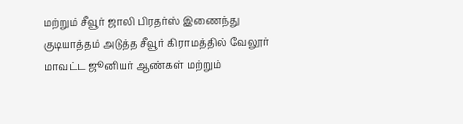மற்றும் சீவூர் ஜாலி பிரதர்ஸ் இணைந்து குடியாத்தம் அடுத்த சீவூர் கிராமத்தில் வேலூர் மாவட்ட ஜூனியர் ஆண்கள் மற்றும்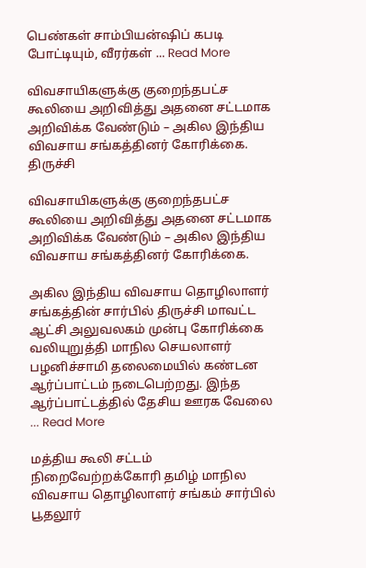பெண்கள் சாம்பியன்ஷிப் கபடி போட்டியும், வீரர்கள் ... Read More

விவசாயிகளுக்கு குறைந்தபட்ச கூலியை அறிவித்து அதனை சட்டமாக அறிவிக்க வேண்டும் – அகில இந்திய விவசாய சங்கத்தினர் கோரிக்கை.
திருச்சி

விவசாயிகளுக்கு குறைந்தபட்ச கூலியை அறிவித்து அதனை சட்டமாக அறிவிக்க வேண்டும் – அகில இந்திய விவசாய சங்கத்தினர் கோரிக்கை.

அகில இந்திய விவசாய தொழிலாளர் சங்கத்தின் சார்பில் திருச்சி மாவட்ட ஆட்சி அலுவலகம் முன்பு கோரிக்கை வலியுறுத்தி மாநில செயலாளர் பழனிச்சாமி தலைமையில் கண்டன ஆர்ப்பாட்டம் நடைபெற்றது. இந்த ஆர்ப்பாட்டத்தில் தேசிய ஊரக வேலை ... Read More

மத்திய கூலி சட்டம் நிறைவேற்றக்கோரி தமிழ் மாநில விவசாய தொழிலாளர் சங்கம் சார்பில் பூதலூர்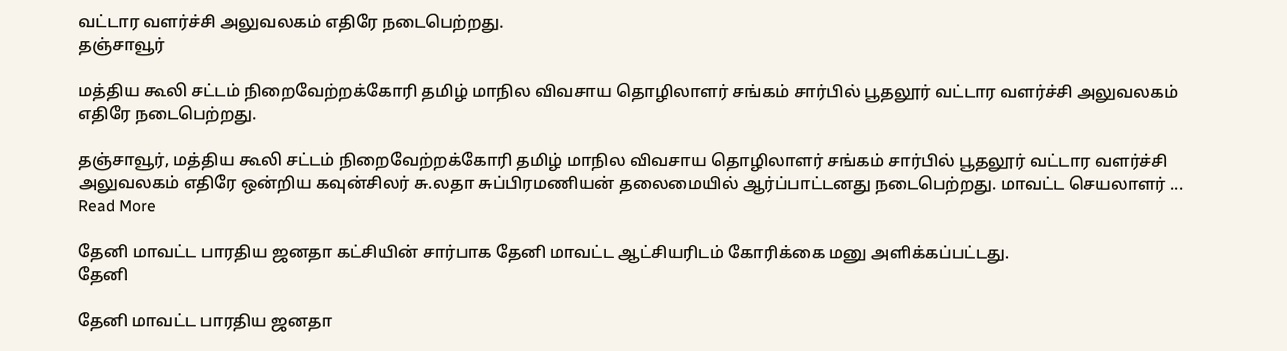வட்டார வளர்ச்சி அலுவலகம் எதிரே நடைபெற்றது.
தஞ்சாவூர்

மத்திய கூலி சட்டம் நிறைவேற்றக்கோரி தமிழ் மாநில விவசாய தொழிலாளர் சங்கம் சார்பில் பூதலூர் வட்டார வளர்ச்சி அலுவலகம் எதிரே நடைபெற்றது.

தஞ்சாவூர், மத்திய கூலி சட்டம் நிறைவேற்றக்கோரி தமிழ் மாநில விவசாய தொழிலாளர் சங்கம் சார்பில் பூதலூர் வட்டார வளர்ச்சி அலுவலகம் எதிரே ஒன்றிய கவுன்சிலர் சு.லதா சுப்பிரமணியன் தலைமையில் ஆர்ப்பாட்டனது நடைபெற்றது. மாவட்ட செயலாளர் ... Read More

தேனி மாவட்ட பாரதிய ஜனதா கட்சியின் சார்பாக தேனி மாவட்ட ஆட்சியரிடம் கோரிக்கை மனு அளிக்கப்பட்டது.
தேனி

தேனி மாவட்ட பாரதிய ஜனதா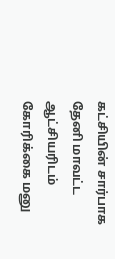கட்சியின் சார்பாக தேனி மாவட்ட ஆட்சியரிடம் கோரிக்கை மனு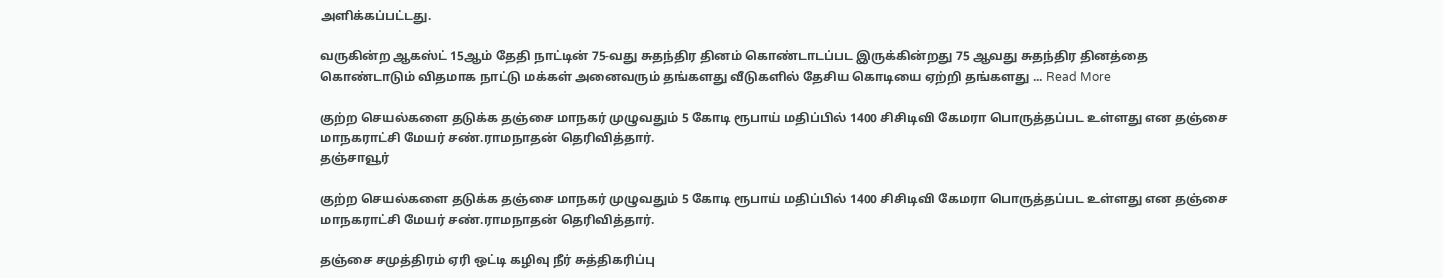அளிக்கப்பட்டது.

வருகின்ற ஆகஸ்ட் 15ஆம் தேதி நாட்டின் 75-வது சுதந்திர தினம் கொண்டாடப்பட இருக்கின்றது 75 ஆவது சுதந்திர தினத்தை கொண்டாடும் விதமாக நாட்டு மக்கள் அனைவரும் தங்களது வீடுகளில் தேசிய கொடியை ஏற்றி தங்களது ... Read More

குற்ற செயல்களை தடுக்க தஞ்சை மாநகர் முழுவதும் 5 கோடி ரூபாய் மதிப்பில் 1400 சிசிடிவி கேமரா பொருத்தப்பட உள்ளது என தஞ்சை மாநகராட்சி மேயர் சண்.ராமநாதன் தெரிவித்தார்.
தஞ்சாவூர்

குற்ற செயல்களை தடுக்க தஞ்சை மாநகர் முழுவதும் 5 கோடி ரூபாய் மதிப்பில் 1400 சிசிடிவி கேமரா பொருத்தப்பட உள்ளது என தஞ்சை மாநகராட்சி மேயர் சண்.ராமநாதன் தெரிவித்தார்.

தஞ்சை சமுத்திரம் ஏரி ஒட்டி கழிவு நீர் சுத்திகரிப்பு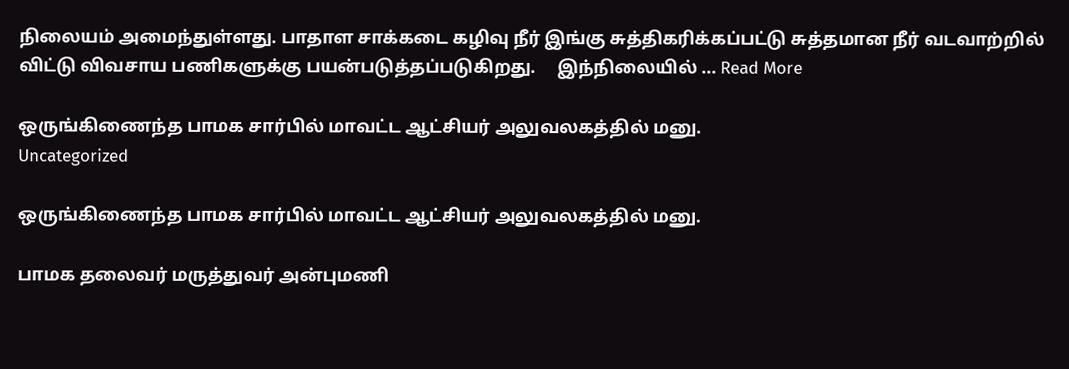நிலையம் அமைந்துள்ளது. பாதாள சாக்கடை கழிவு நீர் இங்கு சுத்திகரிக்கப்பட்டு சுத்தமான நீர் வடவாற்றில் விட்டு விவசாய பணிகளுக்கு பயன்படுத்தப்படுகிறது.     இந்நிலையில் ... Read More

ஒருங்கிணைந்த பாமக சார்பில் மாவட்ட ஆட்சியர் அலுவலகத்தில் மனு.
Uncategorized

ஒருங்கிணைந்த பாமக சார்பில் மாவட்ட ஆட்சியர் அலுவலகத்தில் மனு.

பாமக தலைவர் மருத்துவர் அன்புமணி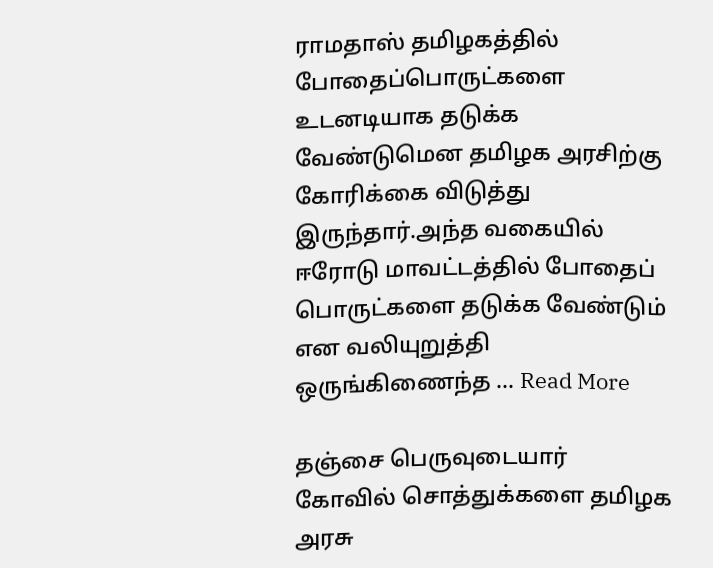ராமதாஸ் தமிழகத்தில் போதைப்பொருட்களை உடனடியாக தடுக்க வேண்டுமென தமிழக அரசிற்கு கோரிக்கை விடுத்து இருந்தார்.அந்த வகையில் ஈரோடு மாவட்டத்தில் போதைப் பொருட்களை தடுக்க வேண்டும் என வலியுறுத்தி ஒருங்கிணைந்த ... Read More

தஞ்சை பெருவுடையார் கோவில் சொத்துக்களை தமிழக அரசு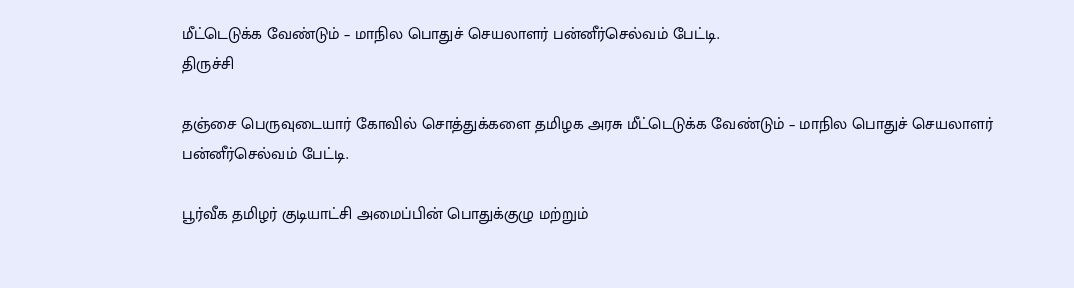மீட்டெடுக்க வேண்டும் – மாநில பொதுச் செயலாளர் பன்னீர்செல்வம் பேட்டி.
திருச்சி

தஞ்சை பெருவுடையார் கோவில் சொத்துக்களை தமிழக அரசு மீட்டெடுக்க வேண்டும் – மாநில பொதுச் செயலாளர் பன்னீர்செல்வம் பேட்டி.

பூர்வீக தமிழர் குடியாட்சி அமைப்பின் பொதுக்குழு மற்றும்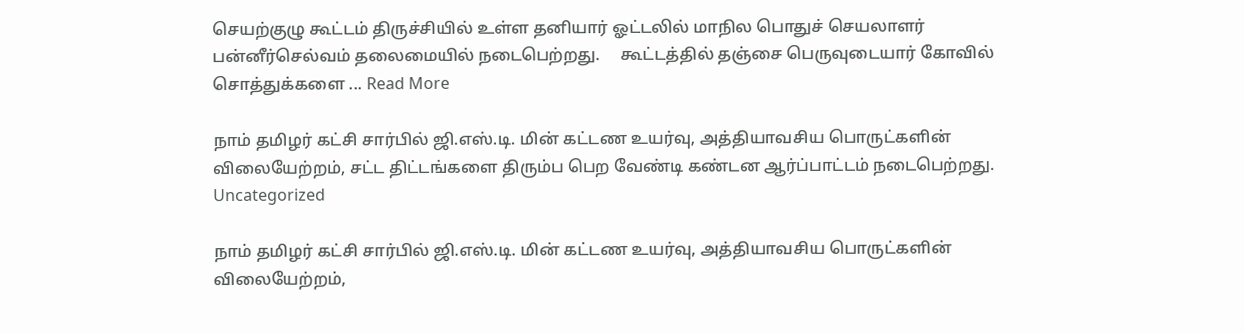செயற்குழு கூட்டம் திருச்சியில் உள்ள தனியார் ஓட்டலில் மாநில பொதுச் செயலாளர் பன்னீர்செல்வம் தலைமையில் நடைபெற்றது.     கூட்டத்தில் தஞ்சை பெருவுடையார் கோவில் சொத்துக்களை ... Read More

நாம் தமிழர் கட்சி சார்பில் ஜி.எஸ்.டி. மின் கட்டண உயர்வு, அத்தியாவசிய பொருட்களின் விலையேற்றம், சட்ட திட்டங்களை திரும்ப பெற வேண்டி கண்டன ஆர்ப்பாட்டம் நடைபெற்றது.
Uncategorized

நாம் தமிழர் கட்சி சார்பில் ஜி.எஸ்.டி. மின் கட்டண உயர்வு, அத்தியாவசிய பொருட்களின் விலையேற்றம்,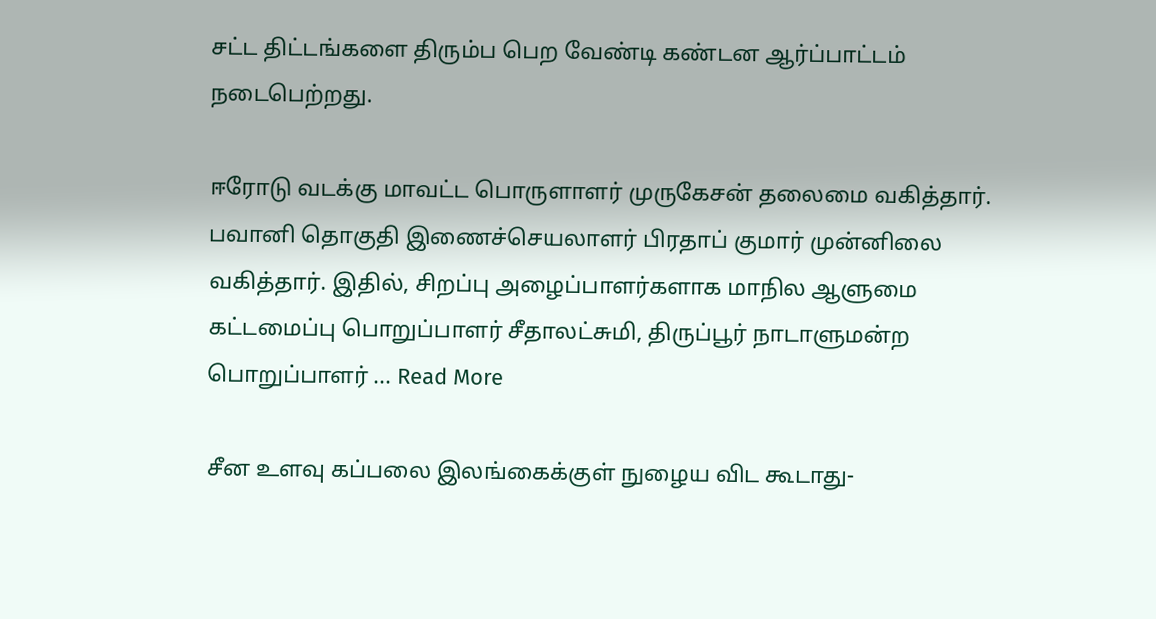சட்ட திட்டங்களை திரும்ப பெற வேண்டி கண்டன ஆர்ப்பாட்டம் நடைபெற்றது.

ஈரோடு வடக்கு மாவட்ட பொருளாளர் முருகேசன் தலைமை வகித்தார். பவானி தொகுதி இணைச்செயலாளர் பிரதாப் குமார் முன்னிலை வகித்தார். இதில், சிறப்பு அழைப்பாளர்களாக மாநில ஆளுமை கட்டமைப்பு பொறுப்பாளர் சீதாலட்சுமி, திருப்பூர் நாடாளுமன்ற பொறுப்பாளர் ... Read More

சீன உளவு கப்பலை இலங்கைக்குள் நுழைய விட கூடாது-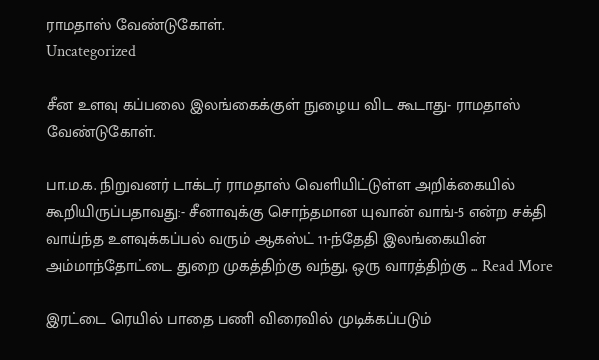ராமதாஸ் வேண்டுகோள்.
Uncategorized

சீன உளவு கப்பலை இலங்கைக்குள் நுழைய விட கூடாது- ராமதாஸ் வேண்டுகோள்.

பா.ம.க. நிறுவனர் டாக்டர் ராமதாஸ் வெளியிட்டுள்ள அறிக்கையில் கூறியிருப்பதாவது:- சீனாவுக்கு சொந்தமான யுவான் வாங்-5 என்ற சக்தி வாய்ந்த உளவுக்கப்பல் வரும் ஆகஸ்ட் 11-ந்தேதி இலங்கையின் அம்மாந்தோட்டை துறை முகத்திற்கு வந்து, ஒரு வாரத்திற்கு ... Read More

இரட்டை ரெயில் பாதை பணி விரைவில் முடிக்கப்படும்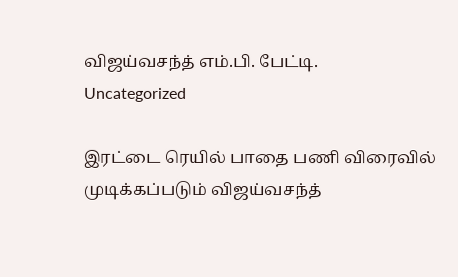விஜய்வசந்த் எம்.பி. பேட்டி.
Uncategorized

இரட்டை ரெயில் பாதை பணி விரைவில் முடிக்கப்படும் விஜய்வசந்த்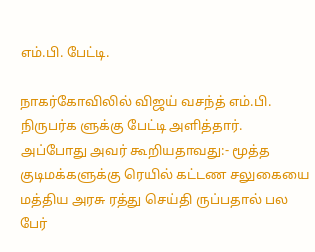எம்.பி. பேட்டி.

நாகர்கோவிலில் விஜய் வசந்த் எம்.பி. நிருபர்க ளுக்கு பேட்டி அளித்தார். அப்போது அவர் கூறியதாவது:- மூத்த குடிமக்களுக்கு ரெயில் கட்டண சலுகையை மத்திய அரசு ரத்து செய்தி ருப்பதால் பல பேர்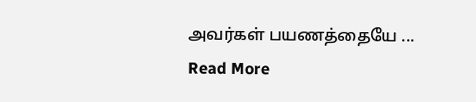அவர்கள் பயணத்தையே ... Read More